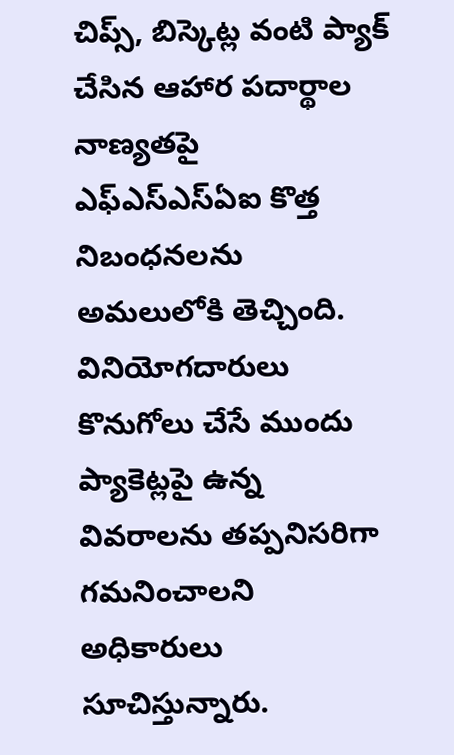చిప్స్, బిస్కెట్ల వంటి ప్యాక్ చేసిన ఆహార పదార్థాల నాణ్యతపై ఎఫ్ఎస్ఎస్ఏఐ కొత్త నిబంధనలను అమలులోకి తెచ్చింది.
వినియోగదారులు కొనుగోలు చేసే ముందు ప్యాకెట్లపై ఉన్న వివరాలను తప్పనిసరిగా గమనించాలని అధికారులు సూచిస్తున్నారు.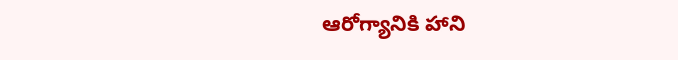ఆరోగ్యానికి హాని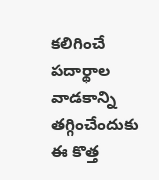కలిగించే పదార్థాల వాడకాన్ని తగ్గించేందుకు ఈ కొత్త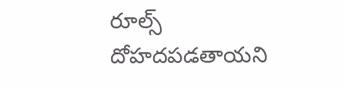రూల్స్ దోహదపడతాయని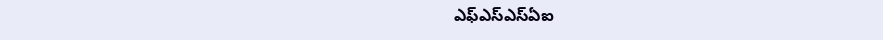ఎఫ్ఎస్ఎస్ఏఐ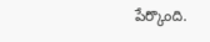పేర్కొంది.